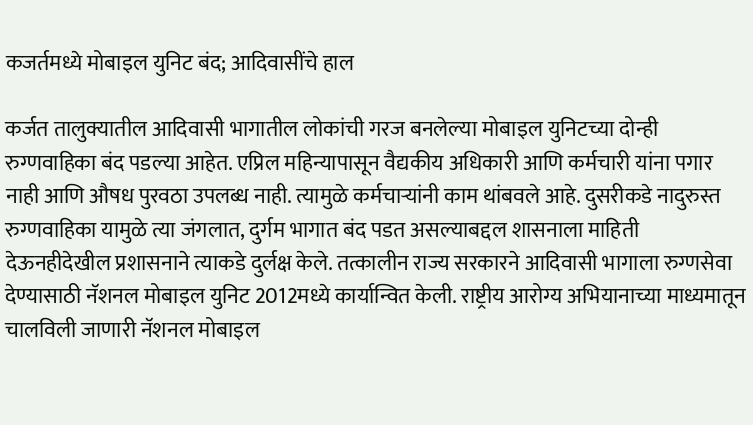कजर्तमध्ये मोबाइल युनिट बंद; आदिवासींचे हाल

कर्जत तालुक्यातील आदिवासी भागातील लोकांची गरज बनलेल्या मोबाइल युनिटच्या दोन्ही रुग्णवाहिका बंद पडल्या आहेत. एप्रिल महिन्यापासून वैद्यकीय अधिकारी आणि कर्मचारी यांना पगार नाही आणि औषध पुरवठा उपलब्ध नाही. त्यामुळे कर्मचार्‍यांनी काम थांबवले आहे. दुसरीकडे नादुरुस्त रुग्णवाहिका यामुळे त्या जंगलात, दुर्गम भागात बंद पडत असल्याबद्दल शासनाला माहिती देऊनहीदेखील प्रशासनाने त्याकडे दुर्लक्ष केले. तत्कालीन राज्य सरकारने आदिवासी भागाला रुग्णसेवा देण्यासाठी नॅशनल मोबाइल युनिट 2012मध्ये कार्यान्वित केली. राष्ट्रीय आरोग्य अभियानाच्या माध्यमातून चालविली जाणारी नॅशनल मोबाइल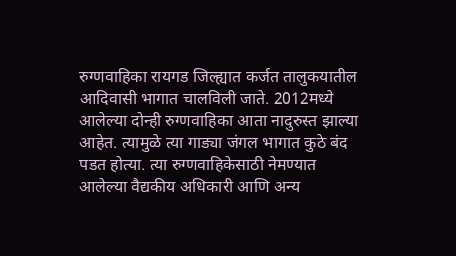रुग्णवाहिका रायगड जिल्ह्यात कर्जत तालुकयातील आदिवासी भागात चालविली जाते. 2012मध्ये आलेल्या दोन्ही रुग्णवाहिका आता नादुरुस्त झाल्या आहेत. त्यामुळे त्या गाड्या जंगल भागात कुठे बंद पडत होत्या. त्या रुग्णवाहिकेसाठी नेमण्यात आलेल्या वैद्यकीय अधिकारी आणि अन्य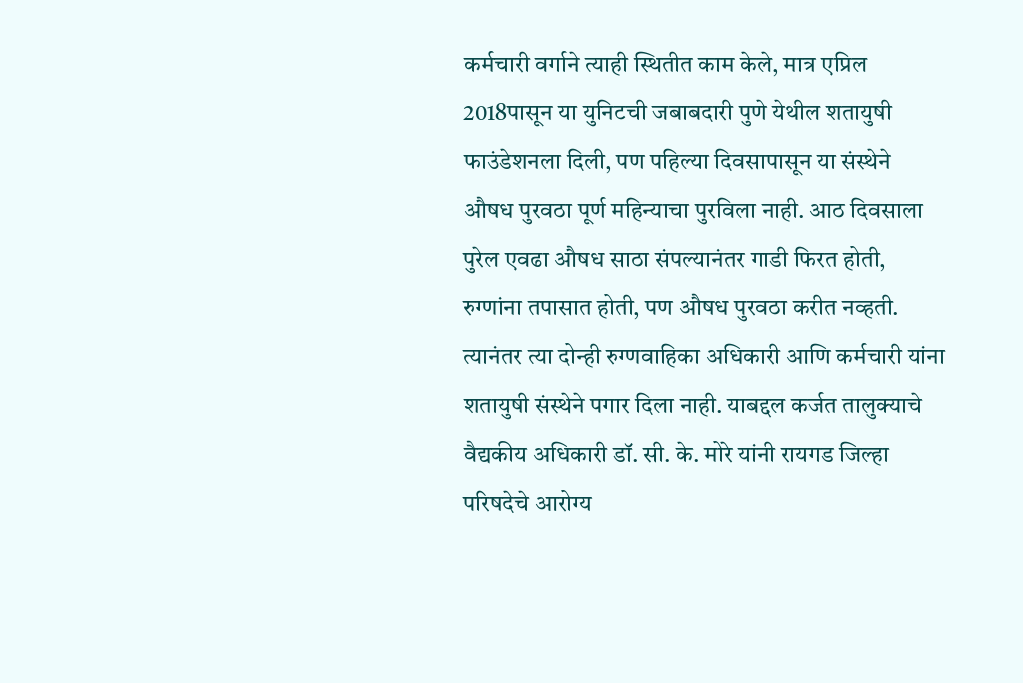कर्मचारी वर्गाने त्याही स्थितीत काम केले, मात्र एप्रिल 2018पासून या युनिटची जबाबदारी पुणे येथील शतायुषी फाउंडेशनला दिली, पण पहिल्या दिवसापासून या संस्थेने औषध पुरवठा पूर्ण महिन्याचा पुरविला नाही. आठ दिवसाला पुरेल एवढा औषध साठा संपल्यानंतर गाडी फिरत होती, रुग्णांना तपासात होती, पण औषध पुरवठा करीत नव्हती. त्यानंतर त्या दोन्ही रुग्णवाहिका अधिकारी आणि कर्मचारी यांना शतायुषी संस्थेने पगार दिला नाही. याबद्दल कर्जत तालुक्याचे वैद्यकीय अधिकारी डॉ. सी. के. मोरे यांनी रायगड जिल्हा परिषदेचे आरोग्य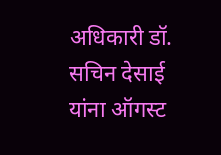अधिकारी डॉ. सचिन देसाई यांना ऑगस्ट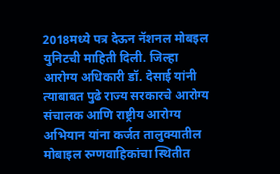2018मध्ये पत्र देऊन नॅशनल मोबइल युनिटची माहिती दिली. जिल्हा आरोग्य अधिकारी डॉ. देसाई यांनी त्याबाबत पुढे राज्य सरकारचे आरोग्य संचालक आणि राष्ट्रीय आरोग्य अभियान यांना कर्जत तालुक्यातील मोबाइल रुग्णवाहिकांचा स्थितीत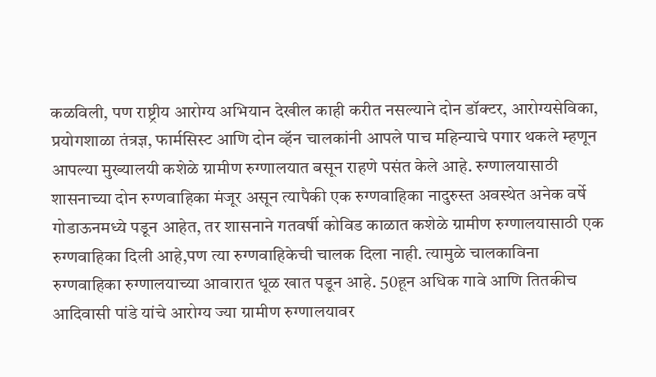कळविली, पण राष्ट्रीय आरोग्य अभियान देखील काही करीत नसल्याने दोन डॉक्टर, आरोग्यसेविका, प्रयोगशाळा तंत्रज्ञ, फार्मसिस्ट आणि दोन व्हॅन चालकांनी आपले पाच महिन्याचे पगार थकले म्हणून आपल्या मुख्यालयी कशेळे ग्रामीण रुग्णालयात बसून राहणे पसंत केले आहे. रुग्णालयासाठी शासनाच्या दोन रुग्णवाहिका मंजूर असून त्यापैकी एक रुग्णवाहिका नादुरुस्त अवस्थेत अनेक वर्षे गोडाऊनमध्ये पडून आहेत, तर शासनाने गतवर्षी कोविड काळात कशेळे ग्रामीण रुग्णालयासाठी एक रुग्णवाहिका दिली आहे,पण त्या रुग्णवाहिकेची चालक दिला नाही. त्यामुळे चालकाविना रुग्णवाहिका रुग्णालयाच्या आवारात धूळ खात पडून आहे. 50हून अधिक गावे आणि तितकीच आदिवासी पांडे यांचे आरोग्य ज्या ग्रामीण रुग्णालयावर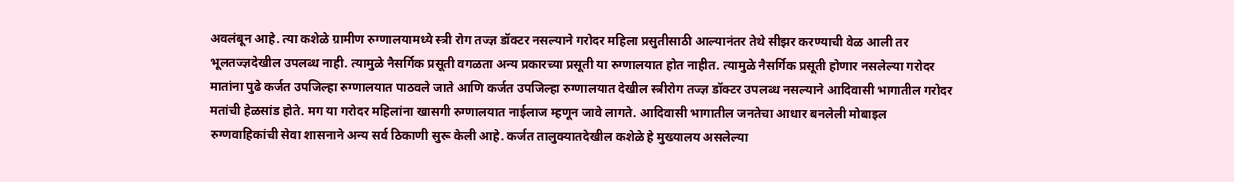अवलंबून आहे. त्या कशेळे ग्रामीण रुग्णालयामध्ये स्त्री रोग तज्ज्ञ डॉक्टर नसल्याने गरोदर महिला प्रसुतीसाठी आल्यानंतर तेथे सीझर करण्याची वेळ आली तर भूलतज्ज्ञदेखील उपलब्ध नाही. त्यामुळे नैसर्गिक प्रसूती वगळता अन्य प्रकारच्या प्रसूती या रुग्णालयात होत नाहीत. त्यामुळे नैसर्गिक प्रसूती होणार नसलेल्या गरोदर मातांना पुढे कर्जत उपजिल्हा रुग्णालयात पाठवले जाते आणि कर्जत उपजिल्हा रुग्णालयात देखील स्त्रीरोग तज्ज्ञ डॉक्टर उपलब्ध नसल्याने आदिवासी भागातील गरोदर मतांची हेळसांड होते. मग या गरोदर महिलांना खासगी रुग्णालयात नाईलाज म्हणून जावे लागते. आदिवासी भागातील जनतेचा आधार बनलेली मोबाइल रुग्णवाहिकांची सेवा शासनाने अन्य सर्व ठिकाणी सुरू केली आहे. कर्जत तालुक्यातदेखील कशेळे हे मुख्यालय असलेल्या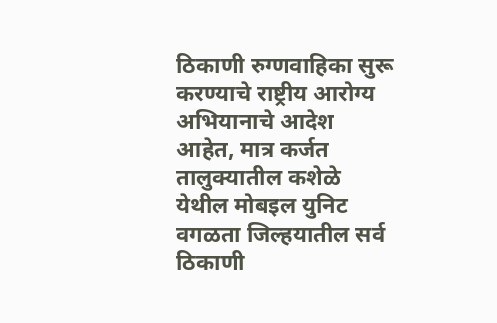ठिकाणी रुग्णवाहिका सुरू करण्याचे राष्ट्रीय आरोग्य अभियानाचे आदेश आहेत, मात्र कर्जत तालुक्यातील कशेळे येथील मोबइल युनिट वगळता जिल्हयातील सर्व ठिकाणी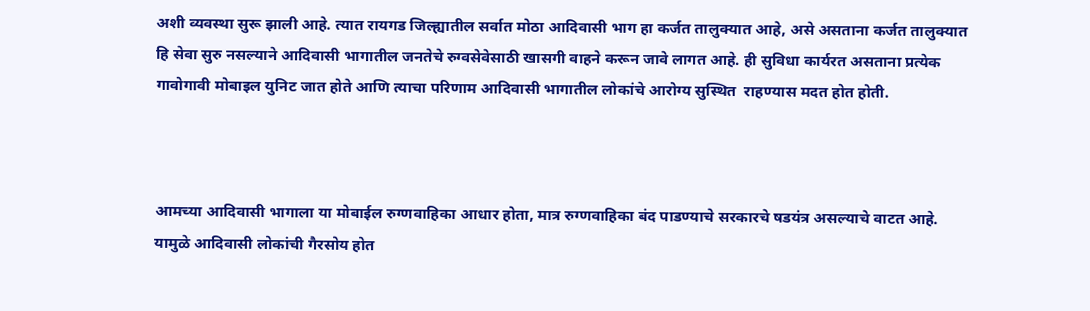अशी व्यवस्था सुरू झाली आहे. त्यात रायगड जिल्ह्यातील सर्वात मोठा आदिवासी भाग हा कर्जत तालुक्यात आहे, असे असताना कर्जत तालुक्यात हि सेवा सुरु नसल्याने आदिवासी भागातील जनतेचे रुग्वसेवेसाठी खासगी वाहने करून जावे लागत आहे. ही सुविधा कार्यरत असताना प्रत्येक गावोगावी मोबाइल युनिट जात होते आणि त्याचा परिणाम आदिवासी भागातील लोकांचे आरोग्य सुस्थित  राहण्यास मदत होत होती.



आमच्या आदिवासी भागाला या मोबाईल रुग्णवाहिका आधार होता, मात्र रुग्णवाहिका बंद पाडण्याचे सरकारचे षडयंत्र असल्याचे वाटत आहे. यामुळे आदिवासी लोकांची गैरसोय होत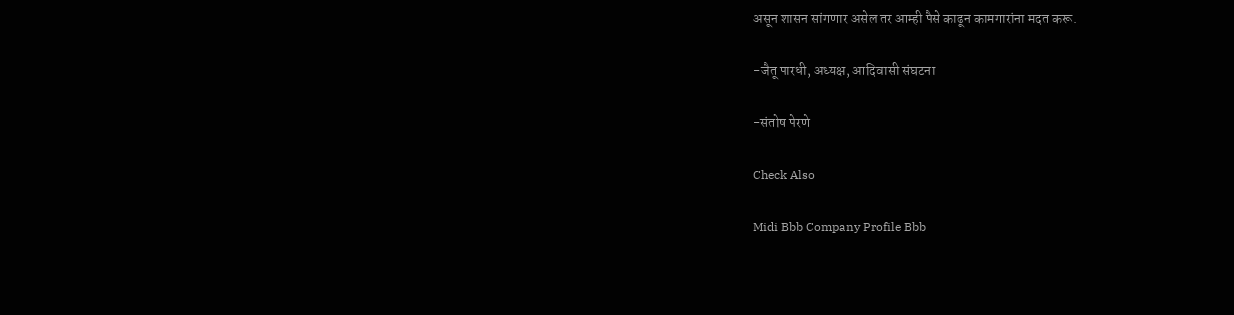असून शासन सांगणार असेल तर आम्ही पैसे काढून कामगारांना मदत करू.

-जैतू पारधी, अध्यक्ष, आदिवासी संघटना

-संतोष पेरणे

Check Also

Midi Bbb Company Profile Bbb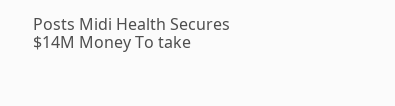Posts Midi Health Secures $14M Money To take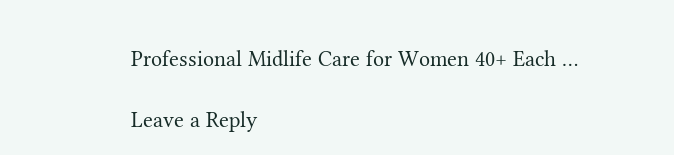Professional Midlife Care for Women 40+ Each …

Leave a Reply